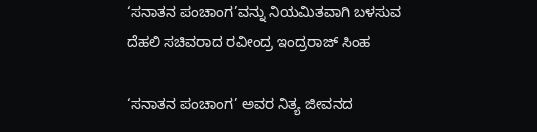‘ಸನಾತನ ಪಂಚಾಂಗ’ವನ್ನು ನಿಯಮಿತವಾಗಿ ಬಳಸುವ ದೆಹಲಿ ಸಚಿವರಾದ ರವೀಂದ್ರ ಇಂದ್ರರಾಜ್ ಸಿಂಹ

‘ಸನಾತನ ಪಂಚಾಂಗ’ ಅವರ ನಿತ್ಯ ಜೀವನದ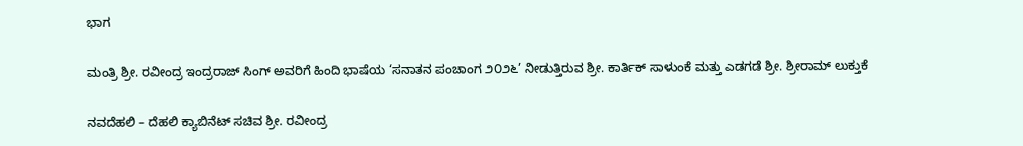ಭಾಗ

ಮಂತ್ರಿ ಶ್ರೀ. ರವೀಂದ್ರ ಇಂದ್ರರಾಜ್ ಸಿಂಗ್ ಅವರಿಗೆ ಹಿಂದಿ ಭಾಷೆಯ ‘ಸನಾತನ ಪಂಚಾಂಗ ೨೦೨೬’ ನೀಡುತ್ತಿರುವ ಶ್ರೀ. ಕಾರ್ತಿಕ್ ಸಾಳುಂಕೆ ಮತ್ತು ಎಡಗಡೆ ಶ್ರೀ. ಶ್ರೀರಾಮ್ ಲುಕ್ತುಕೆ

ನವದೆಹಲಿ – ದೆಹಲಿ ಕ್ಯಾಬಿನೆಟ್ ಸಚಿವ ಶ್ರೀ. ರವೀಂದ್ರ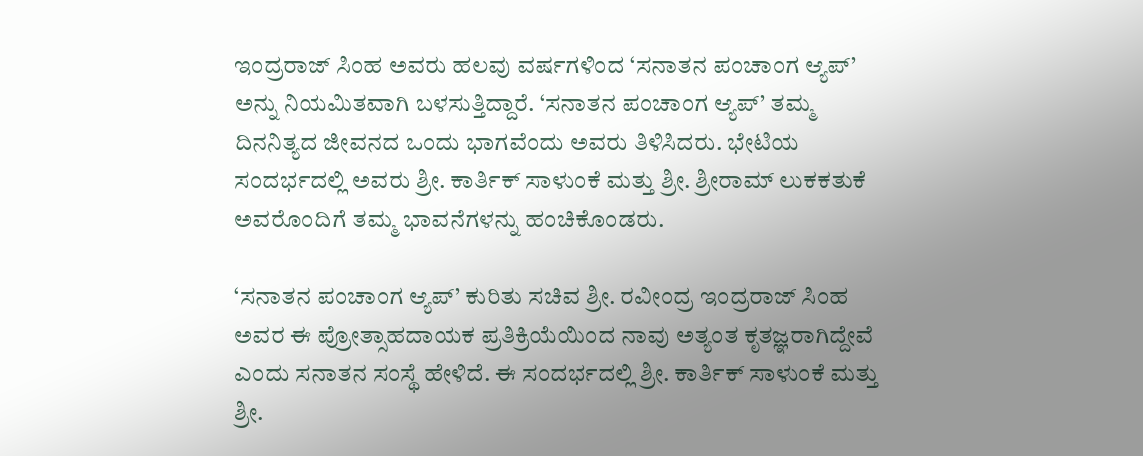ಇಂದ್ರರಾಜ್ ಸಿಂಹ ಅವರು ಹಲವು ವರ್ಷಗಳಿಂದ ‘ಸನಾತನ ಪಂಚಾಂಗ ಆ್ಯಪ್‌’ ಅನ್ನು ನಿಯಮಿತವಾಗಿ ಬಳಸುತ್ತಿದ್ದಾರೆ. ‘ಸನಾತನ ಪಂಚಾಂಗ ಆ್ಯಪ್‌’ ತಮ್ಮ ದಿನನಿತ್ಯದ ಜೀವನದ ಒಂದು ಭಾಗವೆಂದು ಅವರು ತಿಳಿಸಿದರು. ಭೇಟಿಯ ಸಂದರ್ಭದಲ್ಲಿ ಅವರು ಶ್ರೀ. ಕಾರ್ತಿಕ್ ಸಾಳುಂಕೆ ಮತ್ತು ಶ್ರೀ. ಶ್ರೀರಾಮ್ ಲುಕಕತುಕೆ ಅವರೊಂದಿಗೆ ತಮ್ಮ ಭಾವನೆಗಳನ್ನು ಹಂಚಿಕೊಂಡರು.

‘ಸನಾತನ ಪಂಚಾಂಗ ಆ್ಯಪ್‌’ ಕುರಿತು ಸಚಿವ ಶ್ರೀ. ರವೀಂದ್ರ ಇಂದ್ರರಾಜ್ ಸಿಂಹ ಅವರ ಈ ಪ್ರೋತ್ಸಾಹದಾಯಕ ಪ್ರತಿಕ್ರಿಯೆಯಿಂದ ನಾವು ಅತ್ಯಂತ ಕೃತಜ್ಞರಾಗಿದ್ದೇವೆ ಎಂದು ಸನಾತನ ಸಂಸ್ಥೆ ಹೇಳಿದೆ. ಈ ಸಂದರ್ಭದಲ್ಲಿ ಶ್ರೀ. ಕಾರ್ತಿಕ್ ಸಾಳುಂಕೆ ಮತ್ತು ಶ್ರೀ.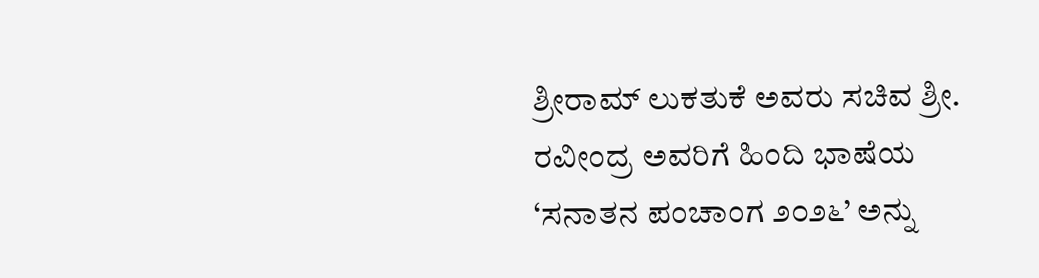ಶ್ರೀರಾಮ್ ಲುಕತುಕೆ ಅವರು ಸಚಿವ ಶ್ರೀ. ರವೀಂದ್ರ ಅವರಿಗೆ ಹಿಂದಿ ಭಾಷೆಯ ‘ಸನಾತನ ಪಂಚಾಂಗ ೨೦೨೬’ ಅನ್ನು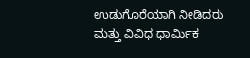ಉಡುಗೊರೆಯಾಗಿ ನೀಡಿದರು ಮತ್ತು ವಿವಿಧ ಧಾರ್ಮಿಕ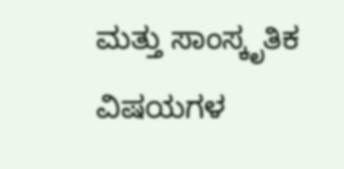ಮತ್ತು ಸಾಂಸ್ಕೃತಿಕ ವಿಷಯಗಳ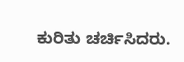ಕುರಿತು ಚರ್ಚಿಸಿದರು.